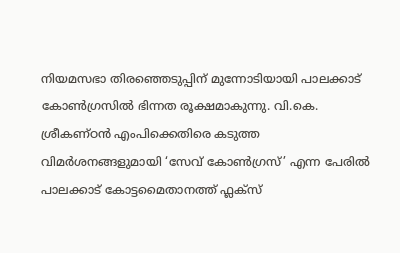നിയമസഭാ തിരഞ്ഞെടുപ്പിന് മുന്നോടിയായി പാലക്കാട് കോൺഗ്രസിൽ ഭിന്നത രൂക്ഷമാകുന്നു. വി.കെ. ശ്രീകണ്ഠൻ എംപിക്കെതിരെ കടുത്ത വിമർശനങ്ങളുമായി ‘സേവ് കോൺഗ്രസ്’ എന്ന പേരിൽ പാലക്കാട് കോട്ടമൈതാനത്ത് ഫ്ലക്സ്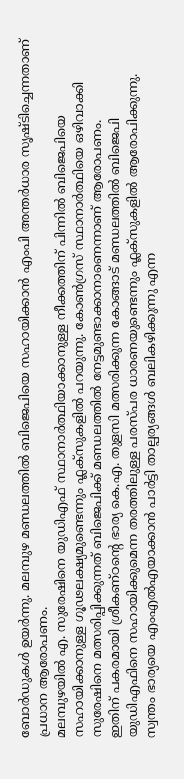ബോർഡുകൾ ഉയർന്നു. മലമ്പുഴ മണ്ഡലത്തിൽ ബിജെപിയെ സഹായിക്കാൻ എംപി അന്തർധാര സൃഷ്ടിച്ചെന്നതാണ് പ്രധാന ആരോപണം.
മലമ്പുഴയിൽ എ. സുരേഷിനെ യുഡിഎഫ് സ്ഥാനാർത്ഥിയാക്കാനുള്ള നീക്കത്തിന് പിന്നിൽ ബിജെപിയെ സഹായിക്കാനുള്ള ഗൂഢലക്ഷ്യമുണ്ടെന്നും ഫ്ലക്സുകളിൽ പറയുന്നു. കോൺഗ്രസ് സ്ഥാനാർത്ഥിയെ ഒഴിവാക്കി സുരേഷിനെ മത്സരിപ്പിക്കുന്നത് ബിജെപിക്ക് മണ്ഡലത്തിൽ നേട്ടമുണ്ടാക്കാനാണെന്നാണ് ആരോപണം.
ഇതിന് പകരമായി ശ്രീകണ്ഠന്റെ ഭാര്യ കെ.എ. തുളസി മത്സരിക്കുന്ന കോങ്ങാട് മണ്ഡലത്തിൽ ബിജെപി യുഡിഎഫിനെ സഹായിക്കുമെന്ന തരത്തിലുള്ള പരസ്പര ധാരണയുണ്ടെന്നും ഫ്ലക്സുകളിൽ ആരോപിക്കുന്നു. സ്വന്തം ഭാര്യയെ എംഎൽഎയാക്കാൻ പാർട്ടി താല്പര്യങ്ങൾ ബലികഴിക്കുന്നു എന്ന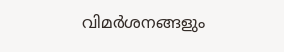വിമർശനങ്ങളും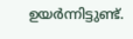ഉയർന്നിട്ടുണ്ട്.